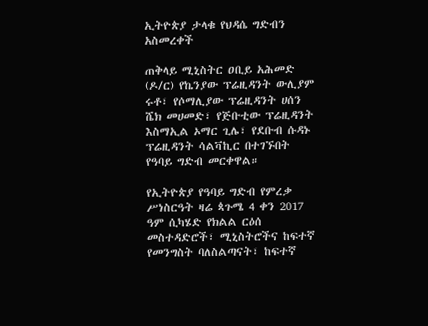ኢትዮጵያ ታላቁ የህዳሴ ግድብን አስመረቀች

ጠቅላይ ሚኒስትር ዐቢይ አሕመድ (ዶ/ር) የኬንያው ፕሬዚዳንት ውሊያም ሩቶ፣ የሶማሊያው ፕሬዚዳንት ሀሰን ሼክ መሀመድ፣ የጅቡቲው ፕሬዚዳንት እስማኢል ኦማር ጊሌ፣ የደቡብ ሱዳኑ ፕሬዚዳንት ሳልቫኪር በተገኙበት የዓባይ ግድብ መርቀዋል።

የኢትዮጵያ የዓባይ ግድብ የምረቃ ሥነስርዓት ዛሬ ጳጉሜ 4 ቀን 2017 ዓም ሲካሄድ የክልል ርዕሰ መስተዳድሮች፣ ሚኒስትሮችና ከፍተኛ የመንግስት ባለስልጣናት፣ ከፍተኛ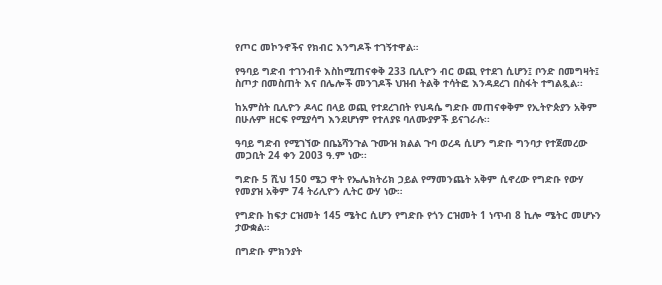የጦር መኮንኖችና የክብር እንግዶች ተገኝተዋል።

የዓባይ ግድብ ተገንብቶ እስከሚጠናቀቅ 233 ቢሊዮን ብር ወጪ የተደገ ሲሆን፤ ቦንድ በመግዛት፤ ስጦታ በመስጠት እና በሌሎች መንገዶች ህዝብ ትልቅ ተሳትፎ እንዳደረገ በስፋት ተግልጿል፡፡

ከአምስት ቢሊዮን ዶላር በላይ ወጪ የተደረገበት የህዳሴ ግድቡ መጠናቀቅም የኢትዮጵያን አቅም በሁሉም ዘርፍ የሚያሳግ እንደሆነም የተለያዩ ባለሙያዎች ይናገራሉ፡፡

ዓባይ ግድብ የሚገኘው በቤኔሻንጉል ጉሙዝ ክልል ጉባ ወረዳ ሲሆን ግድቡ ግንባታ የተጀመረው መጋቢት 24 ቀን 2003 ዓ.ም ነው፡፡

ግድቡ 5 ሺህ 150 ሜጋ ዋት የኤሌክትሪክ ኃይል የማመንጨት አቅም ሲኖረው የግድቡ የውሃ የመያዝ አቅም 74 ትሪሊዮን ሊትር ውሃ ነው።

የግድቡ ከፍታ ርዝመት 145 ሜትር ሲሆን የግድቡ የጎን ርዝመት 1 ነጥብ 8 ኪሎ ሜትር መሆኑን ታውቋል።

በግድቡ ምክንያት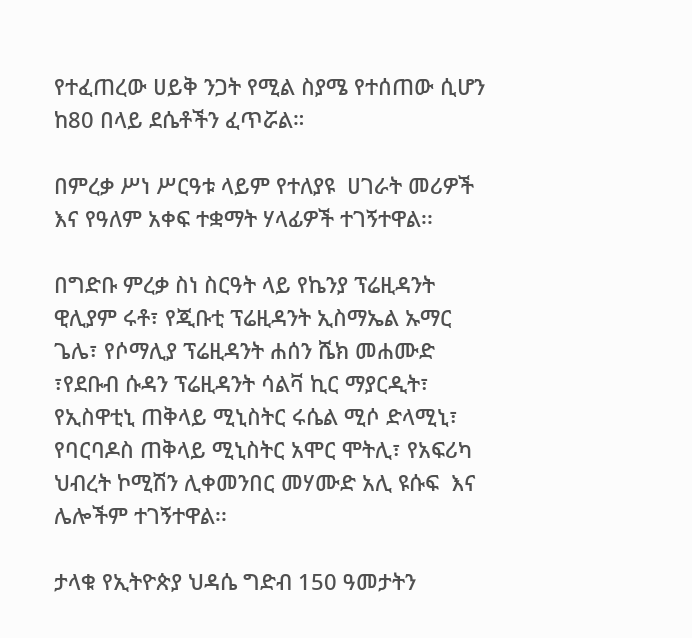የተፈጠረው ሀይቅ ንጋት የሚል ስያሜ የተሰጠው ሲሆን ከ80 በላይ ደሴቶችን ፈጥሯል።

በምረቃ ሥነ ሥርዓቱ ላይም የተለያዩ  ሀገራት መሪዎች እና የዓለም አቀፍ ተቋማት ሃላፊዎች ተገኝተዋል፡፡

በግድቡ ምረቃ ስነ ስርዓት ላይ የኬንያ ፕሬዚዳንት ዊሊያም ሩቶ፣ የጂቡቲ ፕሬዚዳንት ኢስማኤል ኡማር ጌሌ፣ የሶማሊያ ፕሬዚዳንት ሐሰን ሼክ መሐሙድ ፣የደቡብ ሱዳን ፕሬዚዳንት ሳልቫ ኪር ማያርዲት፣ የኢስዋቲኒ ጠቅላይ ሚኒስትር ሩሴል ሚሶ ድላሚኒ፣ የባርባዶስ ጠቅላይ ሚኒስትር አሞር ሞትሊ፣ የአፍሪካ ህብረት ኮሚሽን ሊቀመንበር መሃሙድ አሊ ዩሱፍ  እና ሌሎችም ተገኝተዋል፡፡

ታላቁ የኢትዮጵያ ህዳሴ ግድብ 150 ዓመታትን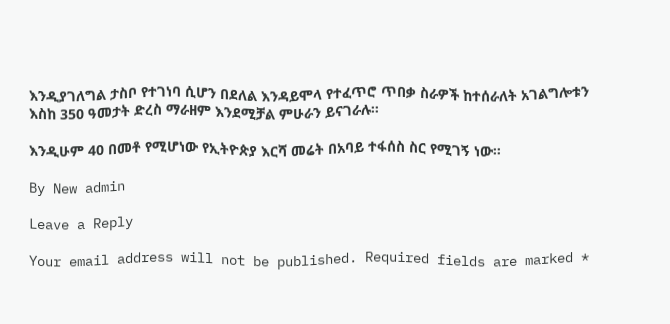እንዲያገለግል ታስቦ የተገነባ ሲሆን በደለል እንዳይሞላ የተፈጥሮ ጥበቃ ስራዎች ከተሰራለት አገልግሎቱን እስከ 350 ዓመታት ድረስ ማራዘም እንደሚቻል ምሁራን ይናገራሉ።

እንዲሁም 40 በመቶ የሚሆነው የኢትዮጵያ እርሻ መሬት በአባይ ተፋሰስ ስር የሚገኝ ነው።

By New admin

Leave a Reply

Your email address will not be published. Required fields are marked *